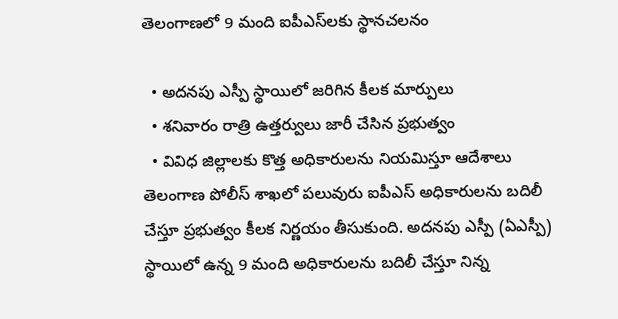తెలంగాణలో 9 మంది ఐపీఎస్‌లకు స్థానచలనం

  • అదనపు ఎస్పీ స్థాయిలో జరిగిన కీలక మార్పులు
  • శనివారం రాత్రి ఉత్తర్వులు జారీ చేసిన ప్రభుత్వం
  • వివిధ జిల్లాలకు కొత్త అధికారులను నియమిస్తూ ఆదేశాలు
తెలంగాణ పోలీస్ శాఖలో పలువురు ఐపీఎస్ అధికారులను బదిలీ చేస్తూ ప్రభుత్వం కీలక నిర్ణయం తీసుకుంది. అదనపు ఎస్పీ (ఏఎస్పీ) స్థాయిలో ఉన్న 9 మంది అధికారులను బదిలీ చేస్తూ నిన్న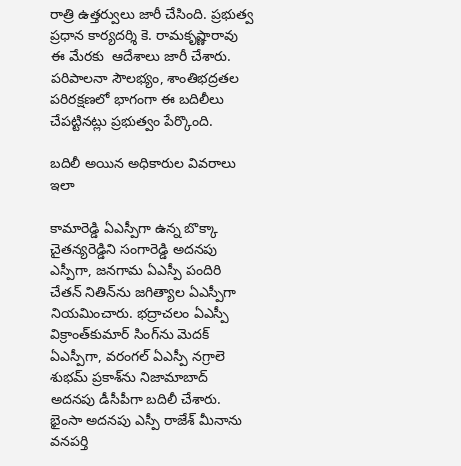రాత్రి ఉత్తర్వులు జారీ చేసింది. ప్రభుత్వ ప్రధాన కార్యదర్శి కె. రామకృష్ణారావు  ఈ మేరకు  ఆదేశాలు జారీ చేశారు. పరిపాలనా సౌలభ్యం, శాంతిభద్రతల పరిరక్షణలో భాగంగా ఈ బదిలీలు చేపట్టినట్లు ప్రభుత్వం పేర్కొంది.

బదిలీ అయిన అధికారుల వివరాలు ఇలా

కామారెడ్డి ఏఎస్పీగా ఉన్న బొక్కా చైతన్యరెడ్డిని సంగారెడ్డి అదనపు ఎస్పీగా, జనగామ ఏఎస్పీ పందిరి చేతన్‌ నితిన్‌ను జగిత్యాల ఏఎస్పీగా నియమించారు. భద్రాచలం ఏఎస్పీ విక్రాంత్‌కుమార్‌ సింగ్‌ను మెదక్ ఏఎస్పీగా, వరంగల్ ఏఎస్పీ నగ్రాలె శుభమ్‌ ప్రకాశ్‌ను నిజామాబాద్ అదనపు డీసీపీగా బదిలీ చేశారు. భైంసా అదనపు ఎస్పీ రాజేశ్‌ మీనాను వనపర్తి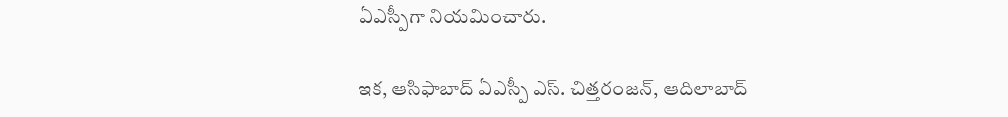ఏఎస్పీగా నియమించారు.

ఇక, ఆసిఫాబాద్‌ ఏఎస్పీ ఎస్‌. చిత్తరంజన్‌, ఆదిలాబాద్‌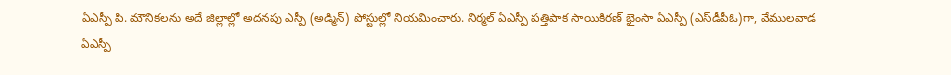ఏఎస్పీ పి. మౌనికలను అదే జిల్లాల్లో అదనపు ఎస్పీ (అడ్మిన్‌) పోస్టుల్లో నియమించారు. నిర్మల్‌ ఏఎస్పీ పత్తిపాక సాయికిరణ్‌ భైంసా ఏఎస్పీ (ఎస్‌డీపీఓ)గా, వేములవాడ ఏఎస్పీ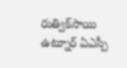రుత్విక్‌సాయి ఉట్నూర్‌ ఏఎస్పీ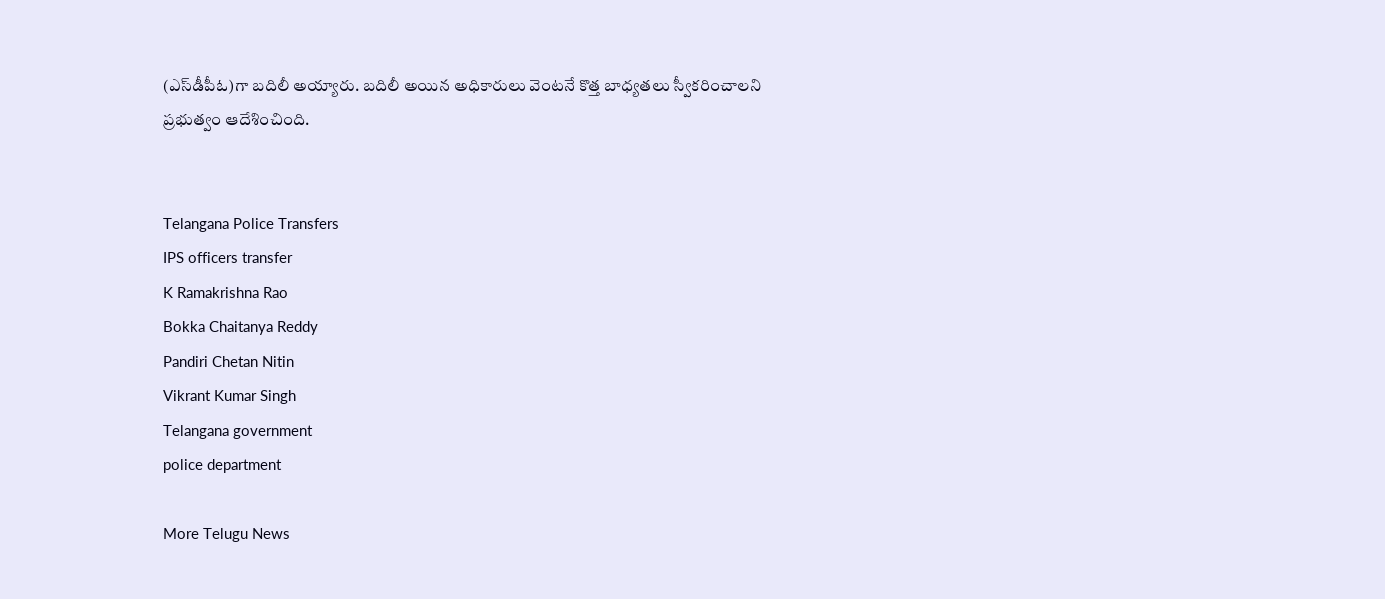(ఎస్‌డీపీఓ)గా బదిలీ అయ్యారు. బదిలీ అయిన అధికారులు వెంటనే కొత్త బాధ్యతలు స్వీకరించాలని ప్రభుత్వం ఆదేశించింది.


Telangana Police Transfers
IPS officers transfer
K Ramakrishna Rao
Bokka Chaitanya Reddy
Pandiri Chetan Nitin
Vikrant Kumar Singh
Telangana government
police department

More Telugu News